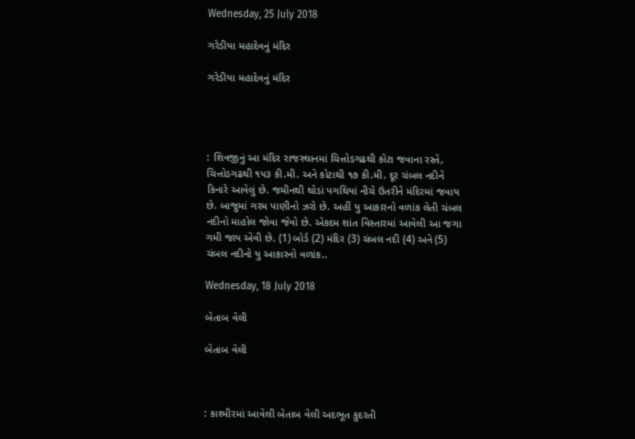Wednesday, 25 July 2018

ગરેડીયા મહાદેવનું મંદિર

ગરેડીયા મહાદેવનું મંદિર




: શિવજીનું આ મંદિર રાજસ્થાનમાં ચિત્તોડગઢથી કોટા જવાના રસ્તે, ચિત્તોડગઢથી ૧૫૩ કી.મી. અને કોટાથી ૧૭ કી.મી. દૂર ચંબલ નદીને કિનારે આવેલું છે. જમીનથી થોડાં પગથિયાં નીચે ઉતરીને મંદિરમાં જવાય છે. બાજુમાં ગરમ પાણીનો ઝરો છે. અહીં યુ આકારનો વળાંક લેતી ચંબલ નદીનો માહોલ જોવા જેવો છે. એકદમ શાંત વિસ્તારમાં આવેલી આ જગા ગમી જાય એવી છે. (1) બોર્ડ (2) મંદિર (3) ચંબલ નદી (4) અને (5) ચંબલ નદીનો યુ આકારનો વળાંક..

Wednesday, 18 July 2018

બેતાબ વેલી

બેતાબ વેલી



: કાશ્મીરમાં આવેલી બેતાબ વેલી અદભૂત કુદરતી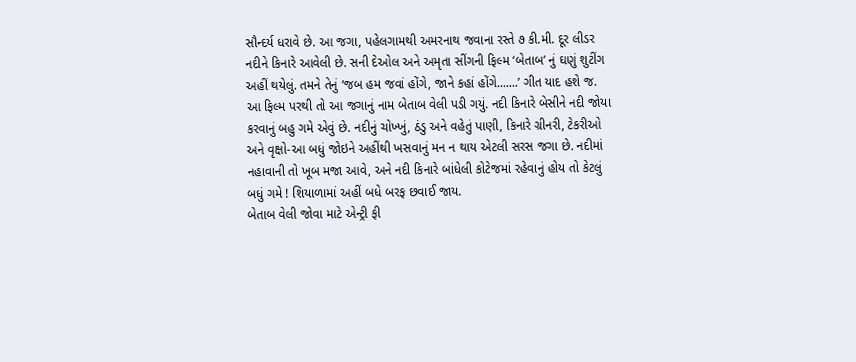સૌન્દર્ય ધરાવે છે. આ જગા, પહેલગામથી અમરનાથ જવાના રસ્તે ૭ કી.મી. દૂર લીડર નદીને કિનારે આવેલી છે. સની દેઓલ અને અમૃતા સીંગની ફિલ્મ ‘બેતાબ’ નું ઘણું શુટીંગ અહીં થયેલું. તમને તેનું ‘જબ હમ જવાં હોંગે, જાને કહાં હોંગે.......’ ગીત યાદ હશે જ. આ ફિલ્મ પરથી તો આ જગાનું નામ બેતાબ વેલી પડી ગયું. નદી કિનારે બેસીને નદી જોયા કરવાનું બહુ ગમે એવું છે. નદીનું ચોખ્ખું, ઠંડુ અને વહેતું પાણી, કિનારે ગ્રીનરી, ટેકરીઓ અને વૃક્ષો-આ બધું જોઇને અહીંથી ખસવાનું મન ન થાય એટલી સરસ જગા છે. નદીમાં નહાવાની તો ખૂબ મજા આવે, અને નદી કિનારે બાંધેલી કોટેજમાં રહેવાનું હોય તો કેટલું બધું ગમે ! શિયાળામાં અહીં બધે બરફ છવાઈ જાય.
બેતાબ વેલી જોવા માટે એન્ટ્રી ફી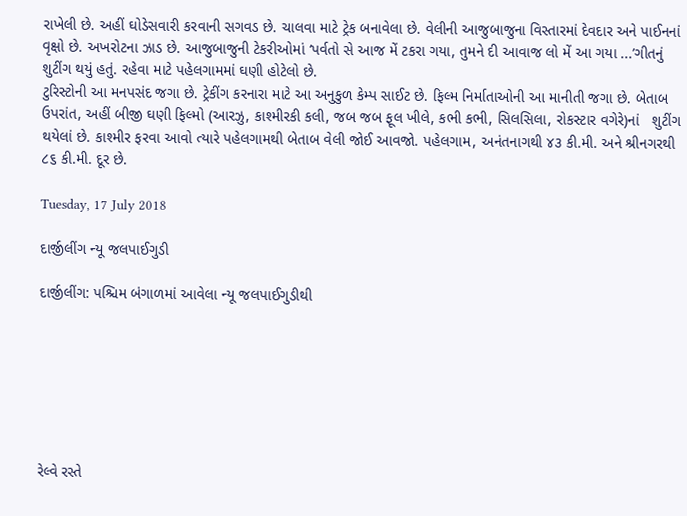રાખેલી છે. અહીં ઘોડેસવારી કરવાની સગવડ છે. ચાલવા માટે ટ્રેક બનાવેલા છે. વેલીની આજુબાજુના વિસ્તારમાં દેવદાર અને પાઈનનાં વૃક્ષો છે. અખરોટના ઝાડ છે. આજુબાજુની ટેકરીઓમાં ‘પર્વતો સે આજ મેં ટકરા ગયા, તુમને દી આવાજ લો મેં આ ગયા ...’ગીતનું શુટીંગ થયું હતું. રહેવા માટે પહેલગામમાં ઘણી હોટેલો છે.
ટુરિસ્ટોની આ મનપસંદ જગા છે. ટ્રેકીંગ કરનારા માટે આ અનુકુળ કેમ્પ સાઈટ છે. ફિલ્મ નિર્માતાઓની આ માનીતી જગા છે. બેતાબ ઉપરાંત, અહીં બીજી ઘણી ફિલ્મો (આરઝુ, કાશ્મીરકી કલી, જબ જબ ફૂલ ખીલે, કભી કભી, સિલસિલા, રોકસ્ટાર વગેરે)નાં   શુટીંગ થયેલાં છે. કાશ્મીર ફરવા આવો ત્યારે પહેલગામથી બેતાબ વેલી જોઈ આવજો. પહેલગામ, અનંતનાગથી ૪૩ કી.મી. અને શ્રીનગરથી ૮૬ કી.મી. દૂર છે.

Tuesday, 17 July 2018

દાર્જીલીંગ ન્યૂ જલપાઈગુડી

દાર્જીલીંગ: પશ્ચિમ બંગાળમાં આવેલા ન્યૂ જલપાઈગુડીથી







રેલ્વે રસ્તે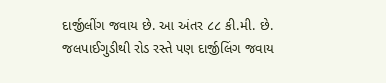દાર્જીલીંગ જવાય છે. આ અંતર ૮૮ કી.મી. છે. જલપાઈગુડીથી રોડ રસ્તે પણ દાર્જીલિંગ જવાય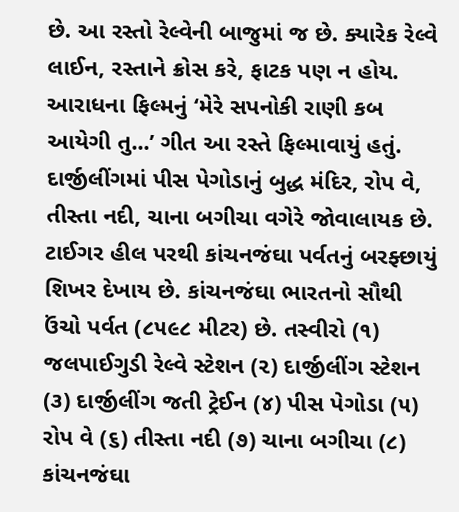છે. આ રસ્તો રેલ્વેની બાજુમાં જ છે. ક્યારેક રેલ્વે લાઈન, રસ્તાને ક્રોસ કરે, ફાટક પણ ન હોય. આરાધના ફિલ્મનું ‘મેરે સપનોકી રાણી કબ આયેગી તુ...’ ગીત આ રસ્તે ફિલ્માવાયું હતું. દાર્જીલીંગમાં પીસ પેગોડાનું બુદ્ધ મંદિર, રોપ વે, તીસ્તા નદી, ચાના બગીચા વગેરે જોવાલાયક છે. ટાઈગર હીલ પરથી કાંચનજંઘા પર્વતનું બરફ્છાયું શિખર દેખાય છે. કાંચનજંઘા ભારતનો સૌથી ઉંચો પર્વત (૮૫૯૮ મીટર) છે. તસ્વીરો (૧) જલપાઈગુડી રેલ્વે સ્ટેશન (૨) દાર્જીલીંગ સ્ટેશન (૩) દાર્જીલીંગ જતી ટ્રેઈન (૪) પીસ પેગોડા (૫) રોપ વે (૬) તીસ્તા નદી (૭) ચાના બગીચા (૮) કાંચનજંઘા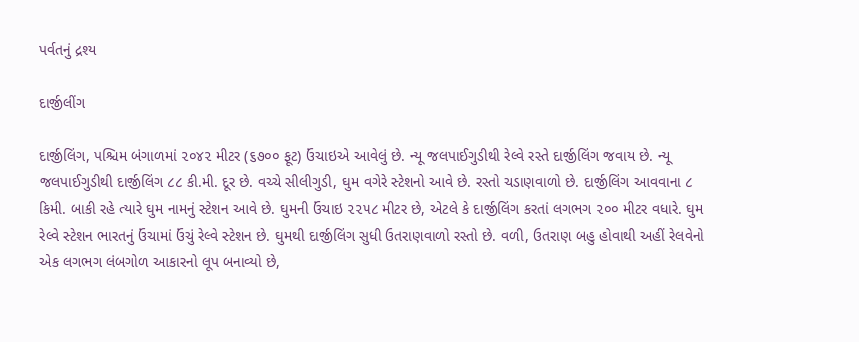પર્વતનું દ્રશ્ય

દાર્જીલીંગ

દાર્જીલિંગ, પશ્ચિમ બંગાળમાં ૨૦૪૨ મીટર (૬૭૦૦ ફૂટ) ઉંચાઇએ આવેલું છે. ન્યૂ જલપાઈગુડીથી રેલ્વે રસ્તે દાર્જીલિંગ જવાય છે. ન્યૂ જલપાઈગુડીથી દાર્જીલિંગ ૮૮ કી.મી. દૂર છે. વચ્ચે સીલીગુડી, ઘુમ વગેરે સ્ટેશનો આવે છે. રસ્તો ચડાણવાળો છે. દાર્જીલિંગ આવવાના ૮ કિમી. બાકી રહે ત્યારે ઘુમ નામનું સ્ટેશન આવે છે. ઘુમની ઉંચાઇ ૨૨૫૮ મીટર છે, એટલે કે દાર્જીલિંગ કરતાં લગભગ ૨૦૦ મીટર વધારે. ઘુમ રેલ્વે સ્ટેશન ભારતનું ઉંચામાં ઉંચું રેલ્વે સ્ટેશન છે. ઘુમથી દાર્જીલિંગ સુધી ઉતરાણવાળો રસ્તો છે. વળી, ઉતરાણ બહુ હોવાથી અહીં રેલવેનો એક લગભગ લંબગોળ આકારનો લૂપ બનાવ્યો છે,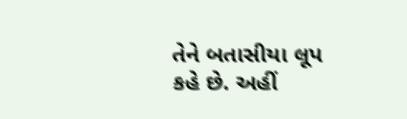તેને બતાસીયા લૂપ કહે છે. અહીં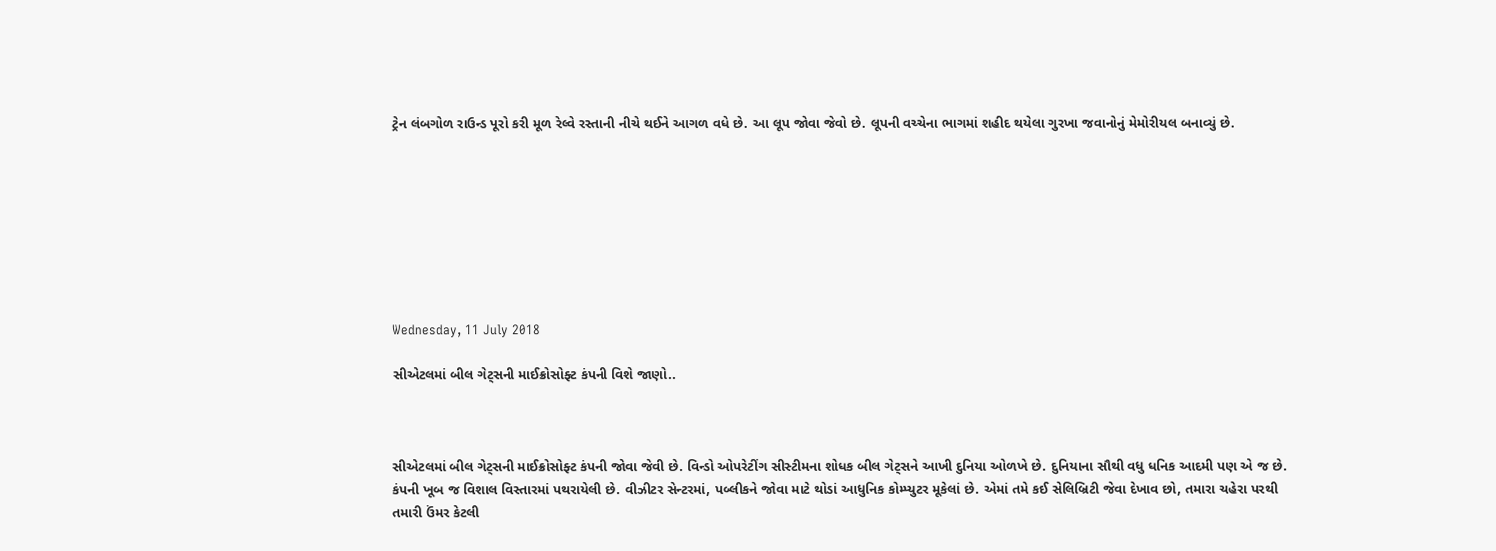ટ્રેન લંબગોળ રાઉન્ડ પૂરો કરી મૂળ રેલ્વે રસ્તાની નીચે થઈને આગળ વધે છે. આ લૂપ જોવા જેવો છે. લૂપની વચ્ચેના ભાગમાં શહીદ થયેલા ગુરખા જવાનોનું મેમોરીયલ બનાવ્યું છે.








Wednesday, 11 July 2018

સીએટલમાં બીલ ગેટ્સની માઈક્રોસોફ્ટ કંપની વિશે જાણો..



સીએટલમાં બીલ ગેટ્સની માઈક્રોસોફ્ટ કંપની જોવા જેવી છે. વિન્ડો ઓપરેટીંગ સીસ્ટીમના શોધક બીલ ગેટ્સને આખી દુનિયા ઓળખે છે. દુનિયાના સૌથી વધુ ધનિક આદમી પણ એ જ છે. કંપની ખૂબ જ વિશાલ વિસ્તારમાં પથરાયેલી છે. વીઝીટર સેન્ટરમાં, પબ્લીકને જોવા માટે થોડાં આધુનિક કોમ્પ્યુટર મૂકેલાં છે. એમાં તમે કઈ સેલિબ્રિટી જેવા દેખાવ છો, તમારા ચહેરા પરથી તમારી ઉંમર કેટલી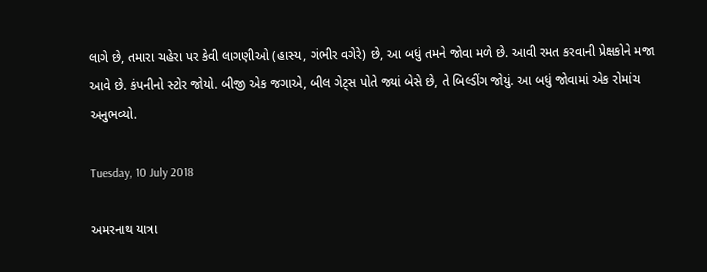લાગે છે, તમારા ચહેરા પર કેવી લાગણીઓ (હાસ્ય, ગંભીર વગેરે) છે, આ બધું તમને જોવા મળે છે. આવી રમત કરવાની પ્રેક્ષકોને મજા આવે છે. કંપનીનો સ્ટોર જોયો. બીજી એક જગાએ, બીલ ગેટ્સ પોતે જ્યાં બેસે છે, તે બિલ્ડીંગ જોયું. આ બધું જોવામાં એક રોમાંચ અનુભવ્યો.

Tuesday, 10 July 2018

અમરનાથ યાત્રા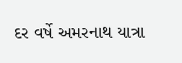દર વર્ષે અમરનાથ યાત્રા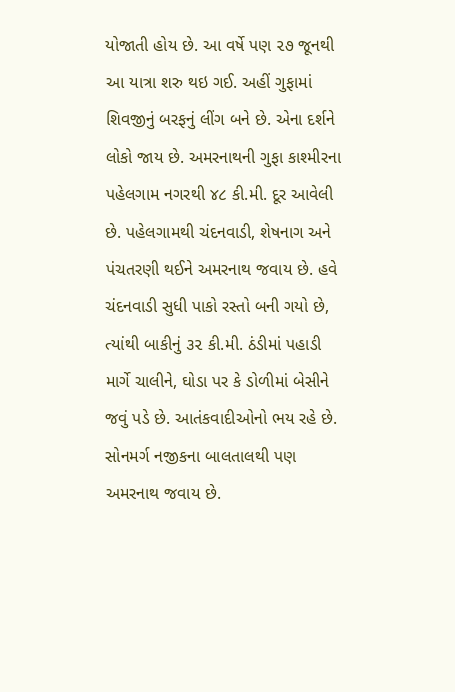યોજાતી હોય છે. આ વર્ષે પણ ૨૭ જૂનથી આ યાત્રા શરુ થઇ ગઈ. અહીં ગુફામાં શિવજીનું બરફનું લીંગ બને છે. એના દર્શને લોકો જાય છે. અમરનાથની ગુફા કાશ્મીરના પહેલગામ નગરથી ૪૮ કી.મી. દૂર આવેલી છે. પહેલગામથી ચંદનવાડી, શેષનાગ અને પંચતરણી થઈને અમરનાથ જવાય છે. હવે ચંદનવાડી સુધી પાકો રસ્તો બની ગયો છે, ત્યાંથી બાકીનું ૩૨ કી.મી. ઠંડીમાં પહાડી માર્ગે ચાલીને, ઘોડા પર કે ડોળીમાં બેસીને જવું પડે છે. આતંકવાદીઓનો ભય રહે છે. સોનમર્ગ નજીકના બાલતાલથી પણ અમરનાથ જવાય છે.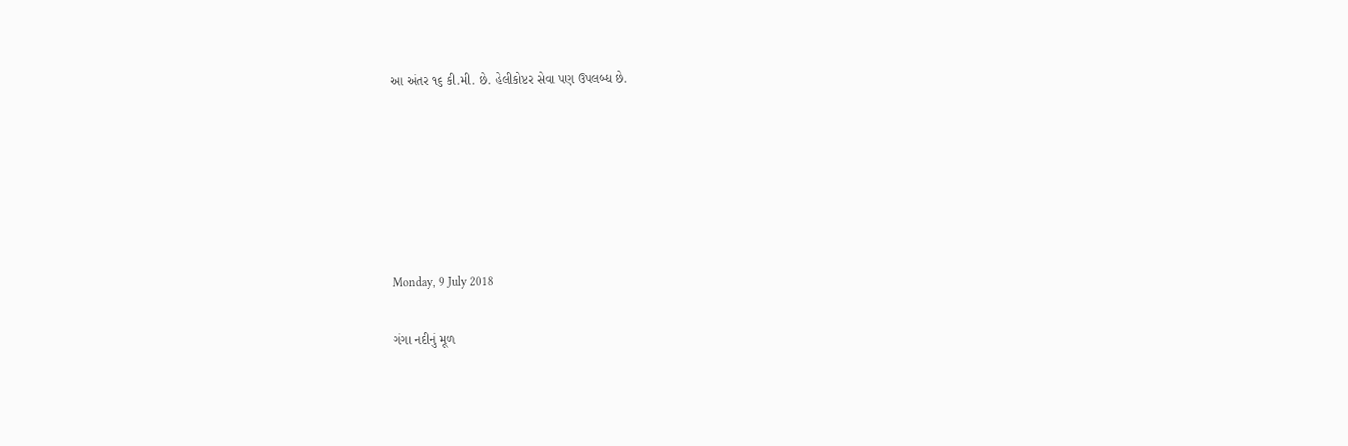આ અંતર ૧૬ કી.મી. છે. હેલીકોપ્ટર સેવા પણ ઉપલબ્ધ છે.






Monday, 9 July 2018

ગંગા નદીનું મૂળ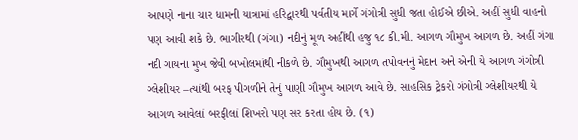આપણે નાના ચાર ધામની યાત્રામાં હરિદ્વારથી પર્વતીય માર્ગે ગંગોત્રી સુધી જતા હોઈએ છીએ. અહીં સુધી વાહનો પણ આવી શકે છે. ભાગીરથી (ગંગા) નદીનું મૂળ અહીંથી હજુ ૧૮ કી.મી. આગળ ગૌમુખ આગળ છે. અહીં ગંગા નદી ગાયના મુખ જેવી બખોલમાંથી નીકળે છે. ગૌમુખથી આગળ તપોવનનું મેદાન અને એની યે આગળ ગંગોત્રી ગ્લેશીયર –ત્યાંથી બરફ પીગળીને તેનું પાણી ગૌમુખ આગળ આવે છે. સાહસિક ટ્રેકરો ગંગોત્રી ગ્લેશીયરથી યે આગળ આવેલાં બરફીલાં શિખરો પણ સર કરતા હોય છે. (૧)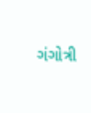ગંગોત્રી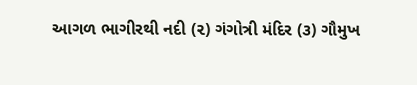આગળ ભાગીરથી નદી (૨) ગંગોત્રી મંદિર (૩) ગૌમુખ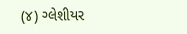(૪) ગ્લેશીયર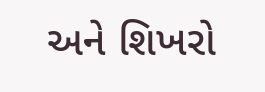અને શિખરો